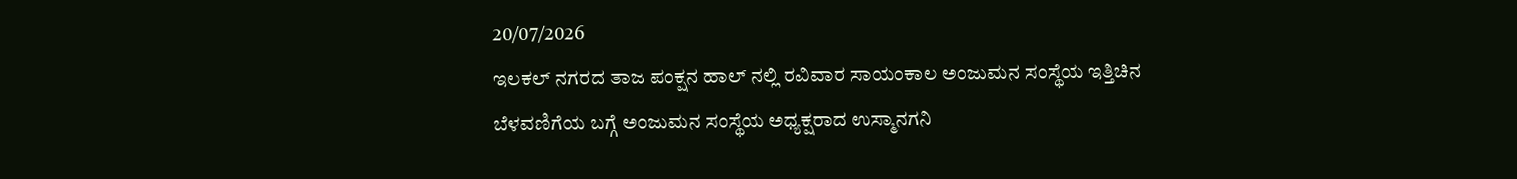20/07/2026
ಇಲಕಲ್ ನಗರದ ತಾಜ ಪಂಕ್ಷನ ಹಾಲ್ ನಲ್ಲಿ ರವಿವಾರ ಸಾಯಂಕಾಲ ಅಂಜುಮನ ಸಂಸ್ಥೆಯ ಇತ್ತಿಚಿನ ಬೆಳವಣಿಗೆಯ ಬಗ್ಗೆ ಅಂಜುಮನ ಸಂಸ್ಥೆಯ ಅಧ್ಯಕ್ಷರಾದ ಉಸ್ಮಾನಗನಿ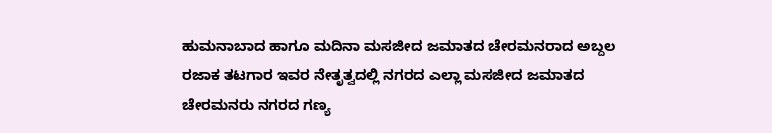ಹುಮನಾಬಾದ ಹಾಗೂ ಮದಿನಾ ಮಸಜೀದ ಜಮಾತದ ಚೇರಮನರಾದ ಅಬ್ದಲ ರಜಾಕ ತಟಗಾರ ಇವರ ನೇತೃತ್ವದಲ್ಲಿ ನಗರದ ಎಲ್ಲಾ ಮಸಜೀದ ಜಮಾತದ ಚೇರಮನರು ನಗರದ ಗಣ್ಯ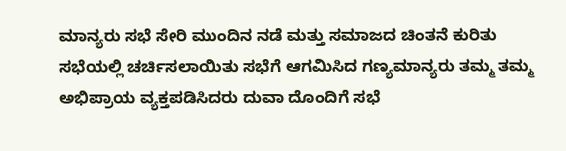ಮಾನ್ಯರು ಸಭೆ ಸೇರಿ ಮುಂದಿನ ನಡೆ ಮತ್ತು ಸಮಾಜದ ಚಿಂತನೆ ಕುರಿತು ಸಭೆಯಲ್ಲಿ ಚರ್ಚಿಸಲಾಯಿತು ಸಭೆಗೆ ಆಗಮಿಸಿದ ಗಣ್ಯಮಾನ್ಯರು ತಮ್ಮ ತಮ್ಮ ಅಭಿಪ್ರಾಯ ವ್ಯಕ್ತಪಡಿಸಿದರು ದುವಾ ದೊಂದಿಗೆ ಸಭೆ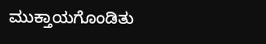ಮುಕ್ತಾಯಗೊಂಡಿತು